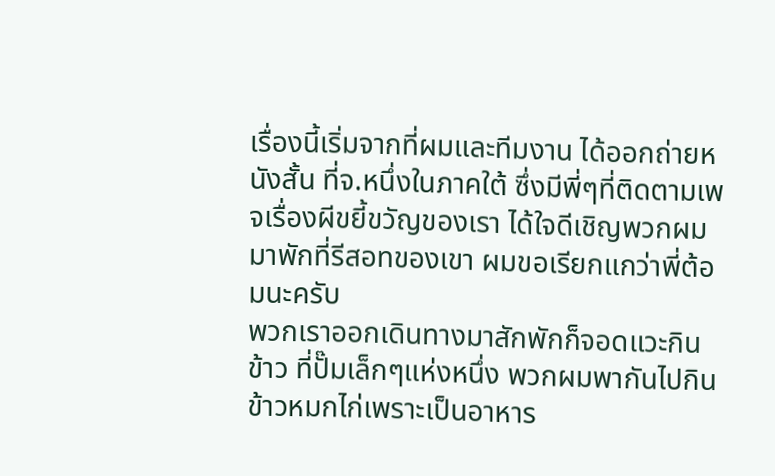เรื่องนี้เริ่มจากที่ผมและทีมงาน ได้ออกถ่ายหนังสั้น ที่จ.หนึ่งในภาคใต้ ซึ่งมีพี่ๆที่ติดตามเพจเรื่องผีขยี้ขวัญของเรา ได้ใจดีเชิญพวกผมมาพักที่รีสอทของเขา ผมขอเรียกแกว่าพี่ต้อมนะครับ
พวกเราออกเดินทางมาสักพักก็จอดแวะกินข้าว ที่ปั๊มเล็กๆแห่งหนึ่ง พวกผมพากันไปกินข้าวหมกไก่เพราะเป็นอาหาร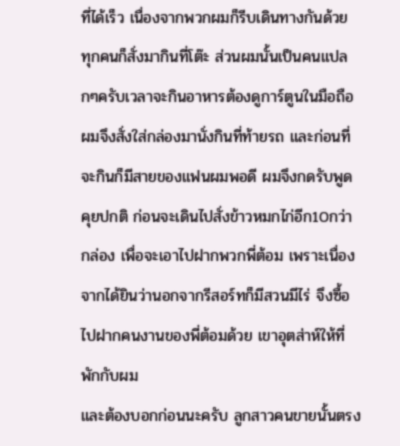ที่ได้เร็ว เนื่องจากพวกผมก็รีบเดินทางกันด้วย ทุกคนก็สั่งมากินที่โต๊ะ ส่วนผมนั้นเป็นคนแปลกๆครับเวลาจะกินอาหารต้องดูการ์ตูนในมือถือผมจึงสั่งใส่กล่องมานั่งกินที่ท้ายรถ และก่อนที่จะกินก็มีสายของแฟนผมพอดี ผมจึงกดรับพูดคุยปกติ ก่อนจะเดินไปสั่งข้าวหมกไก่อีก10กว่ากล่อง เพื่อจะเอาไปฝากพวกพี่ต้อม เพราะเนื่องจากได้ยินว่านอกจากรีสอร์ทก็มีสวนมีไร่ จึงซื้อไปฝากคนงานของพี่ต้อมด้วย เขาอุตส่าห์ให้ที่พักกับผม
และต้องบอกก่อนนะครับ ลูกสาวคนขายนั้นตรง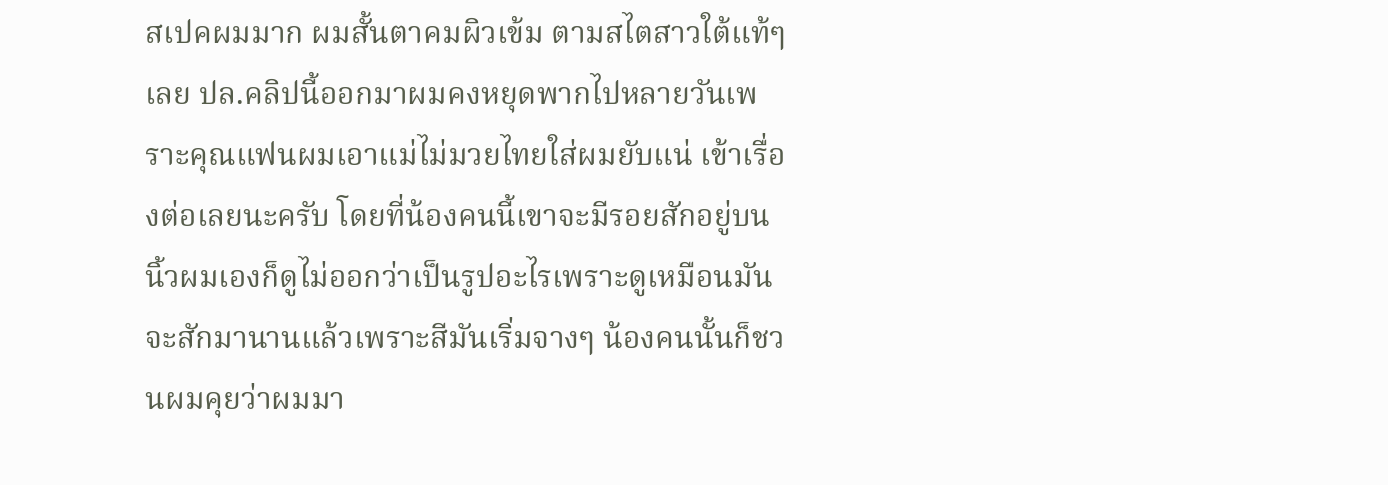สเปคผมมาก ผมสั้นตาคมผิวเข้ม ตามสไตสาวใต้แท้ๆเลย ปล.คลิปนี้ออกมาผมคงหยุดพากไปหลายวันเพราะคุณแฟนผมเอาแม่ไม่มวยไทยใส่ผมยับแน่ เข้าเรื่องต่อเลยนะครับ โดยที่น้องคนนี้เขาจะมีรอยสักอยู่บนนิ้วผมเองก็ดูไม่ออกว่าเป็นรูปอะไรเพราะดูเหมือนมันจะสักมานานแล้วเพราะสีมันเริ่มจางๆ น้องคนนั้นก็ชวนผมคุยว่าผมมา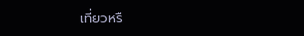เที่ยวหรื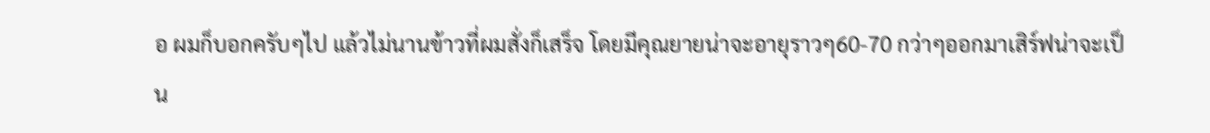อ ผมก็บอกครับๆไป แล้วไม่นานข้าวที่ผมสั่งก็เสร็จ โดยมีคุณยายน่าจะอายุราวๆ60-70 กว่าๆออกมาเสิร์ฟน่าจะเป็น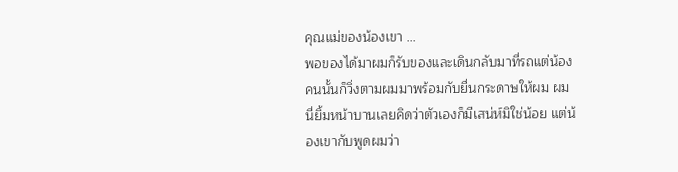คุณแม่ของน้องเขา ...
พอของได้มาผมก็รับของและเดินกลับมาที่รถแต่น้องคนนั้นก็วิ่งตามผมมาพร้อมกับยื่นกระดาษให้ผม ผมนี่ยิ้มหน้าบานเลยคิดว่าตัวเองก็มีเสน่ห์มิใช่น้อย แต่น้องเขากับพูดผมว่า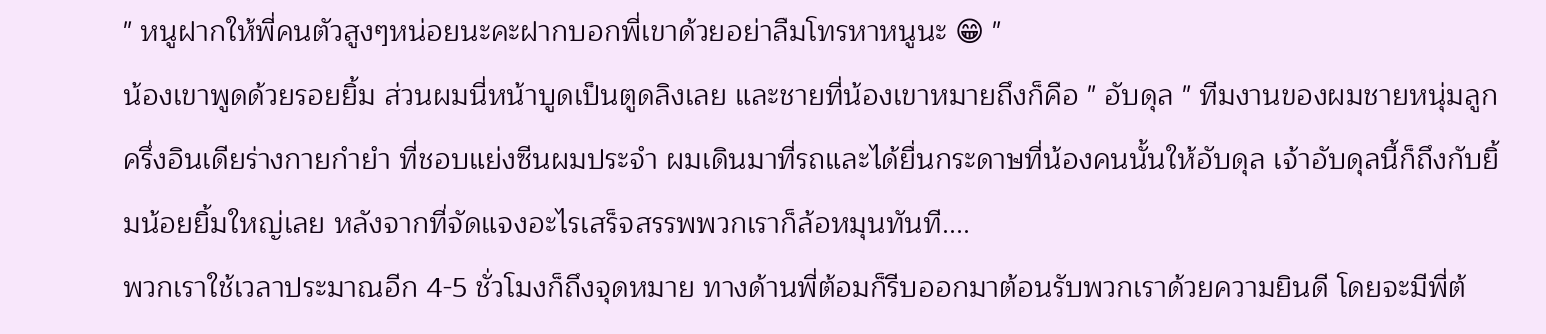" หนูฝากให้พี่คนตัวสูงๆหน่อยนะคะฝากบอกพี่เขาด้วยอย่าลืมโทรหาหนูนะ 😁 "
น้องเขาพูดด้วยรอยยิ้ม ส่วนผมนี่หน้าบูดเป็นตูดลิงเลย และชายที่น้องเขาหมายถึงก็คือ " อับดุล " ทีมงานของผมชายหนุ่มลูกครึ่งอินเดียร่างกายกำยำ ที่ชอบแย่งซีนผมประจำ ผมเดินมาที่รถและได้ยื่นกระดาษที่น้องคนนั้นให้อับดุล เจ้าอับดุลนี้ก็ถึงกับยิ้มน้อยยิ้มใหญ่เลย หลังจากที่จัดแจงอะไรเสร็จสรรพพวกเราก็ล้อหมุนทันที....
พวกเราใช้เวลาประมาณอีก 4-5 ชั่วโมงก็ถึงจุดหมาย ทางด้านพี่ต้อมก็รีบออกมาต้อนรับพวกเราด้วยความยินดี โดยจะมีพี่ต้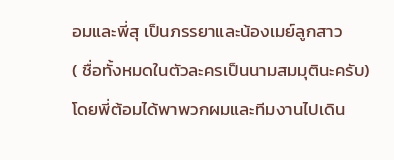อมและพี่สุ เป็นภรรยาและน้องเมย์ลูกสาว
( ชื่อทั้งหมดในตัวละครเป็นนามสมมุตินะครับ)
โดยพี่ต้อมได้พาพวกผมและทีมงานไปเดิน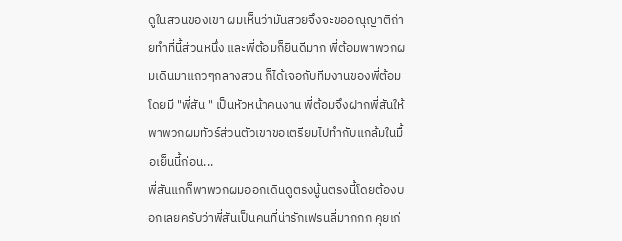ดูในสวนของเขา ผมเห็นว่ามันสวยจึงจะขออณุญาติถ่ายทำที่นี้ส่วนหนึ่ง และพี่ต้อมก็ยินดีมาก พี่ต้อมพาพวกผมเดินมาแถวๆกลางสวน ก็ได้เจอกับทีมงานของพี่ต้อมโดยมี "พี่สัน " เป็นหัวหน้าคนงาน พี่ต้อมจึงฝากพี่สันให้พาพวกผมทัวร์ส่วนตัวเขาขอเตรียมไปทำกับแกล้มในมื้อเย็นนี้ก่อน...
พี่สันแกก็พาพวกผมออกเดินดูตรงนู้นตรงนี้โดยต้องบอกเลยครับว่าพี่สันเป็นคนที่น่ารักเฟรนลี่มากกก คุยเก่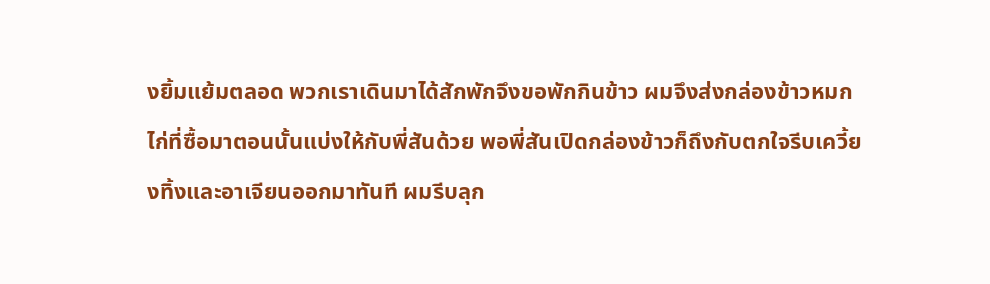งยิ้มแย้มตลอด พวกเราเดินมาได้สักพักจึงขอพักกินข้าว ผมจึงส่งกล่องข้าวหมกไก่ที่ซื้อมาตอนนั้นแบ่งให้กับพี่สันด้วย พอพี่สันเปิดกล่องข้าวก็ถึงกับตกใจรีบเควี้ยงทิ้งและอาเจียนออกมาทันที ผมรีบลุก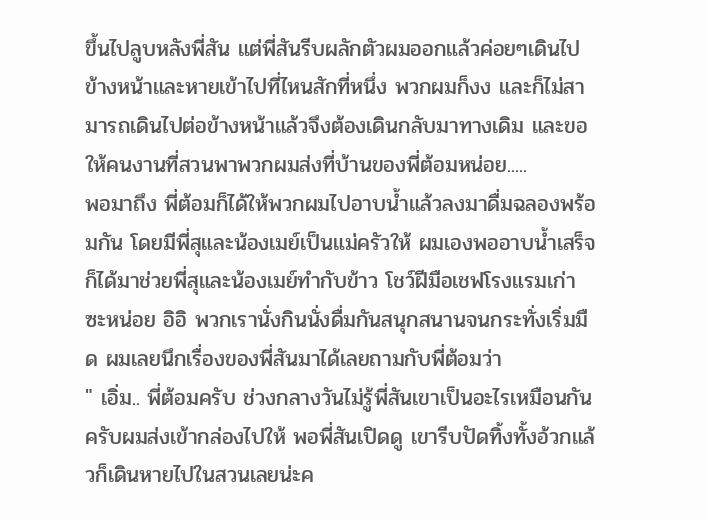ขึ้นไปลูบหลังพี่สัน แต่พี่สันรีบผลักตัวผมออกแล้วค่อยๆเดินไปข้างหน้าและหายเข้าไปที่ไหนสักที่หนึ่ง พวกผมก็งง และก็ไม่สามารถเดินไปต่อข้างหน้าแล้วจึงต้องเดินกลับมาทางเดิม และขอให้คนงานที่สวนพาพวกผมส่งที่บ้านของพี่ต้อมหน่อย.....
พอมาถึง พี่ต้อมก็ได้ให้พวกผมไปอาบน้ำแล้วลงมาดื่มฉลองพร้อมกัน โดยมีพี่สุและน้องเมย์เป็นแม่ครัวให้ ผมเองพออาบน้ำเสร็จก็ได้มาช่วยพี่สุและน้องเมย์ทำกับข้าว โชว์ฝีมือเชฟโรงแรมเก่าซะหน่อย อิอิ พวกเรานั่งกินนั่งดื่มกันสนุกสนานจนกระทั่งเริ่มมืด ผมเลยนึกเรื่องของพี่สันมาได้เลยถามกับพี่ต้อมว่า
" เอิ่ม.. พี่ต้อมครับ ช่วงกลางวันไม่รู้พี่สันเขาเป็นอะไรเหมือนกันครับผมส่งเข้ากล่องไปให้ พอพี่สันเปิดดู เขารีบปัดทิ้งทั้งอ้วกแล้วก็เดินหายไปในสวนเลยน่ะค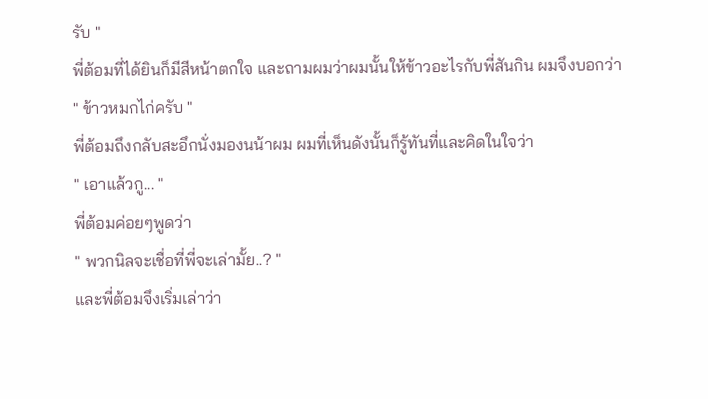รับ "
พี่ต้อมที่ได้ยินก็มีสีหน้าตกใจ และถามผมว่าผมนั้นให้ข้าวอะไรกับพี่สันกิน ผมจึงบอกว่า
" ข้าวหมกไก่ครับ "
พี่ต้อมถึงกลับสะอึกนั่งมองนน้าผม ผมที่เห็นดังนั้นก็รู้ทันที่และคิดในใจว่า
" เอาแล้วกู... "
พี่ต้อมค่อยๆพูดว่า
" พวกนิลจะเชื่อที่พี่จะเล่ามั้ย..? "
และพี่ต้อมจึงเริ่มเล่าว่า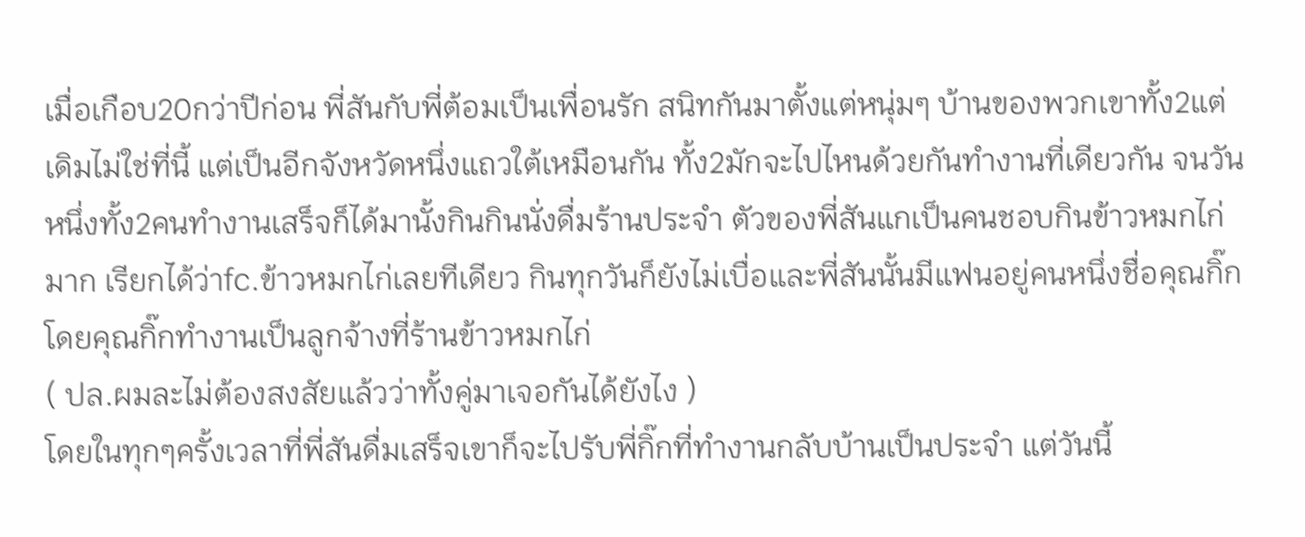เมื่อเกือบ20กว่าปีก่อน พี่สันกับพี่ต้อมเป็นเพื่อนรัก สนิทกันมาตั้งแต่หนุ่มๆ บ้านของพวกเขาทั้ง2แต่เดิมไม่ใช่ที่นี้ แต่เป็นอีกจังหวัดหนึ่งแถวใต้เหมือนกัน ทั้ง2มักจะไปไหนด้วยกันทำงานที่เดียวกัน จนวันหนึ่งทั้ง2คนทำงานเสร็จก็ได้มานั้งกินกินนั่งดื่มร้านประจำ ตัวของพี่สันแกเป็นคนชอบกินข้าวหมกไก่มาก เรียกได้ว่าfc.ข้าวหมกไก่เลยทีเดียว กินทุกวันก็ยังไม่เบื่อและพี่สันนั้นมีแฟนอยู่คนหนึ่งชื่อคุณกิ๊ก โดยคุณกิ๊กทำงานเป็นลูกจ้างที่ร้านข้าวหมกไก่
( ปล.ผมละไม่ต้องสงสัยแล้วว่าทั้งคู่มาเจอกันได้ยังไง )
โดยในทุกๆครั้งเวลาที่พี่สันดื่มเสร็จเขาก็จะไปรับพี่กิ๊กที่ทำงานกลับบ้านเป็นประจำ แต่วันนี้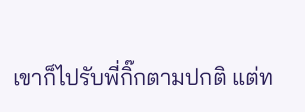เขาก็ไปรับพี่กิ๊กตามปกติ แต่ท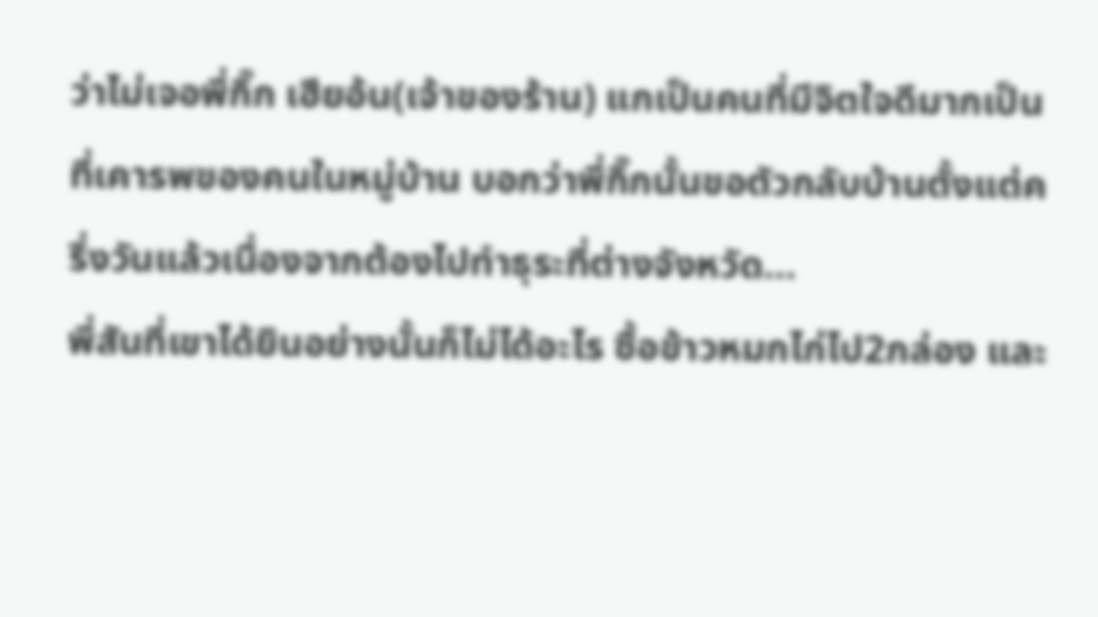ว่าไม่เจอพี่กิ๊ก เฮียอ้น(เจ้าของร้าน) แกเป็นคนที่มีจิตใจดีมากเป็นที่เคารพของคนในหมู่บ้าน บอกว่าพี่กิ๊กนั้นขอตัวกลับบ้านตั้งแต่ครึ่งวันแล้วเนื่องจากต้องไปทำธุระที่ต่างจังหวัด...
พี่สันที่เขาได้ยินอย่างนั้นก็ไม่ได้อะไร ซื้อข้าวหมกไก่ไป2กล่อง และ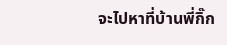จะไปหาที่บ้านพี่กิ๊ก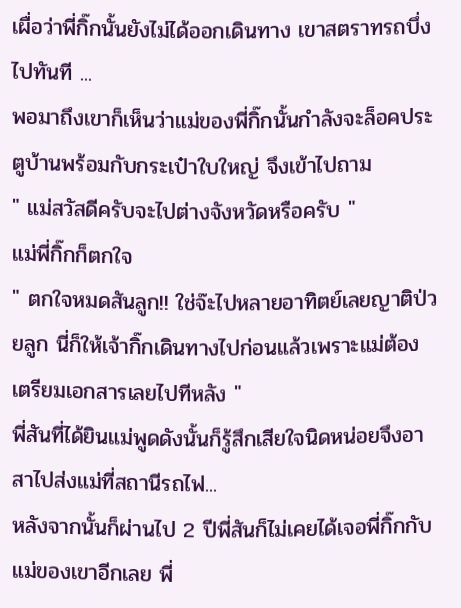เผื่อว่าพี่กิ๊กนั้นยังไม่ได้ออกเดินทาง เขาสตราทรถบึ่งไปทันที ...
พอมาถึงเขาก็เห็นว่าแม่ของพี่กิ๊กนั้นกำลังจะล็อคประตูบ้านพร้อมกับกระเป๋าใบใหญ่ จึงเข้าไปถาม
" แม่สวัสดีครับจะไปต่างจังหวัดหรือครับ "
แม่พี่กิ๊กก็ตกใจ
" ตกใจหมดสันลูก!! ใช่จ๊ะไปหลายอาทิตย์เลยญาติป่วยลูก นี่ก็ให้เจ้ากิ๊กเดินทางไปก่อนแล้วเพราะแม่ต้องเตรียมเอกสารเลยไปทีหลัง "
พี่สันที่ได้ยินแม่พูดดังนั้นก็รู้สึกเสียใจนิดหน่อยจึงอาสาไปส่งแม่ที่สถานีรถไฟ...
หลังจากนั้นก็ผ่านไป 2 ปีพี่สันก็ไม่เคยได้เจอพี่กิ๊กกับแม่ของเขาอีกเลย พี่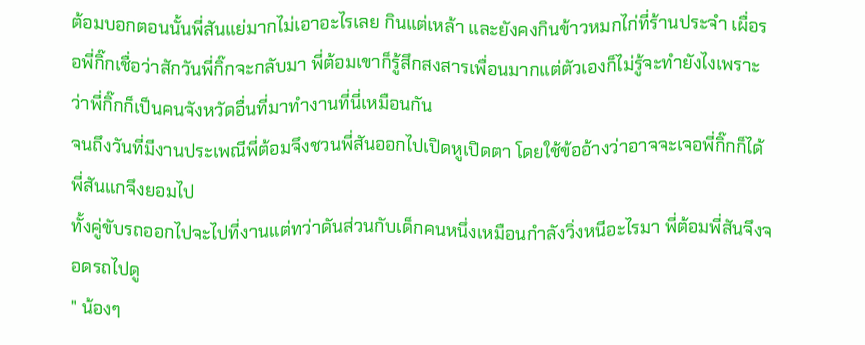ต้อมบอกตอนนั้นพี่สันแย่มากไม่เอาอะไรเลย กินแต่เหล้า และยังคงกินข้าวหมกไก่ที่ร้านประจำ เผื่อรอพี่กิ๊กเชื่อว่าสักวันพี่กิ๊กจะกลับมา พี่ต้อมเขาก็รู้สึกสงสารเพื่อนมากแต่ตัวเองก็ไม่รู้จะทำยังไงเพราะว่าพี่กิ๊กก็เป็นคนจังหวัดอื่นที่มาทำงานที่นี่เหมือนกัน
จนถึงวันที่มีงานประเพณีพี่ต้อมจึงชวนพี่สันออกไปเปิดหูเปิดตา โดยใช้ข้ออ้างว่าอาจจะเจอพี่กิ๊กก็ได้ พี่สันแกจึงยอมไป
ทั้งคู่ขับรถออกไปจะไปที่งานแต่ทว่าดันส่วนกับเด็กคนหนึ่งเหมือนกำลังวิ่งหนีอะไรมา พี่ต้อมพี่สันจึงจอดรถไปดู
" น้องๆ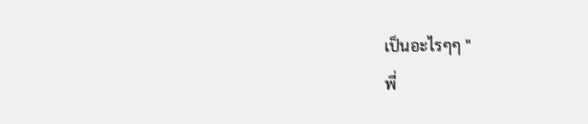เป็นอะไรๆๆ "
พี่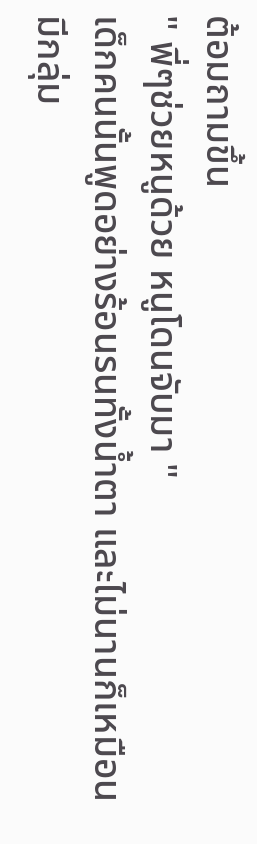ต้อมถามขึ้น
" พี่ๆช่วยหนูด้วย หนูโดนจับมา "
เด็กคนนั้นพูดอย่างร้อนรนทั้งน้ำตา และไม่นานก็เหมือนมีกลุ่ม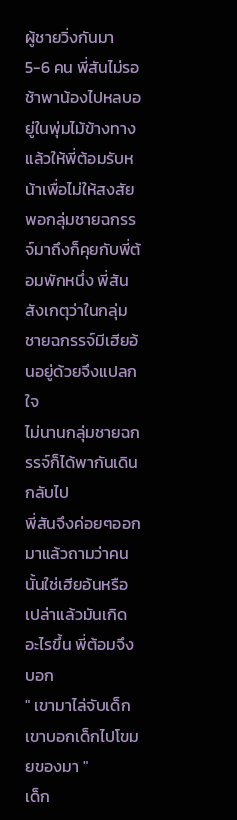ผู้ชายวิ่งกันมา 5-6 คน พี่สันไม่รอช้าพาน้องไปหลบอยู่ในพุ่มไม้ข้างทาง แล้วให้พี่ต้อมรับหน้าเพื่อไม่ให้สงสัย พอกลุ่มชายฉกรรจ์มาถึงก็คุยกับพี่ต้อมพักหนึ่ง พี่สันสังเกตุว่าในกลุ่มชายฉกรรจ์มีเฮียอ้นอยู่ด้วยจึงแปลกใจ
ไม่นานกลุ่มชายฉกรรจ์ก็ได้พากันเดินกลับไป
พี่สันจึงค่อยๆออกมาแล้วถามว่าคนนั้นใช่เฮียอ้นหรือเปล่าแล้วมันเกิดอะไรขึ้น พี่ต้อมจึงบอก
" เขามาไล่จับเด็ก เขาบอกเด็กไปโขมยของมา "
เด็ก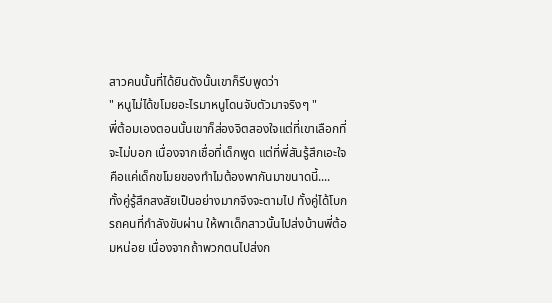สาวคนนั้นที่ได้ยินดังนั้นเขาก็รีบพูดว่า
" หนูไม่ได้ขโมยอะไรมาหนูโดนจับตัวมาจริงๆ "
พี่ต้อมเองตอนนั้นเขาก็ส่องจิตสองใจแต่ที่เขาเลือกที่จะไม่บอก เนื่องจากเชื่อที่เด็กพูด แต่ที่พี่สันรู้สึกเอะใจคือแค่เด็กขโมยของทำไมต้องพากันมาขนาดนี้....
ทั้งคู่รู้สึกสงสัยเป็นอย่างมากจึงจะตามไป ทั้งคู่ได้โบกรถคนที่กำลังขับผ่าน ให้พาเด็กสาวนั้นไปส่งบ้านพี่ต้อมหน่อย เนื่องจากถ้าพวกตนไปส่งก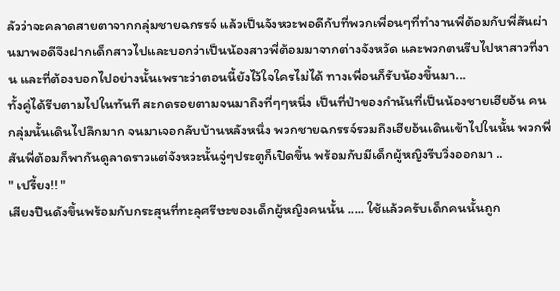ลัวว่าจะคลาดสายตาจากกลุ่มชายฉกรรจ์ แล้วเป็นจังหวะพอดีกับที่พวกเพื่อนๆที่ทำงานพี่ต้อมกับพี่สันผ่านมาพอดีจึงฝากเด็กสาวไปและบอกว่าเป็นน้องสาวพี่ต้อมมาจากต่างจังหวัด และพวกตนรีบไปหาสาวที่งาน และที่ต้องบอกไปอย่างนั้นเพราะว่าตอนนี้ยังไว้ใจใครไม่ได้ ทางเพื่อนก็รับน้องขึ้นมา...
ทั้งคู่ได้รีบตามไปในทันที สะกดรอยตามจนมาถึงที่ๆๆหนึ่ง เป็นที่ป่าของกำนันที่เป็นน้องชายเฮียอ้น คนกลุ่มนั้นเดินไปลึกมาก จนมาเจอกลับบ้านหลังหนึ่ง พวกชายฉกรรจ์รวมถึงเฮียอ้นเดินเข้าไปในนั้น พวกพี่สันพี่ต้อมก็พากันดูลาดราวแต่จังหวะนั้นจู่ๆประตูก็เปิดขึ้น พร้อมกับมีเด็กผู้หญิงรีบวิ่งออกมา ..
" เปรี้ยง!! "
เสียงปืนดังขึ้นพร้อมกับกระสุนที่ทะลุศรีษะของเด็กผู้หญิงคนนั้น ..... ใช้แล้วครับเด็กคนนั้นถูก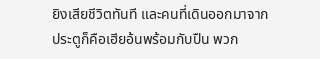ยิงเสียชีวิตทันที และคนที่เดินออกมาจากประตูก็คือเฮียอ้นพร้อมกับปืน พวก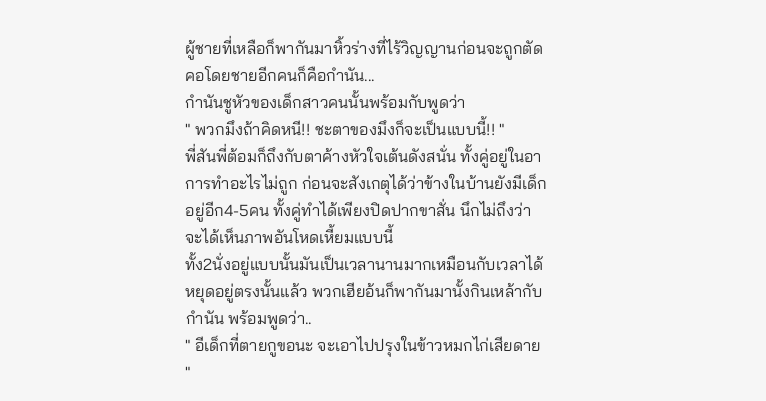ผู้ชายที่เหลือก็พากันมาหิ้วร่างที่ไร้วิญญานก่อนจะถูกตัดคอโดยชายอีกคนก็คือกำนัน...
กำนันชูหัวของเด็กสาวคนนั้นพร้อมกับพูดว่า
" พวกมึงถ้าคิดหนี!! ชะตาของมึงก็จะเป็นแบบนี้!! "
พี่สันพี่ต้อมก็ถึงกับตาค้างหัวใจเต้นดังสนั่น ทั้งคู่อยู่ในอาการทำอะไรไม่ถูก ก่อนจะสังเกตุได้ว่าข้างในบ้านยังมีเด็กอยู่อีก4-5คน ทั้งคู่ทำได้เพียงปิดปากขาสั่น นึกไม่ถึงว่าจะได้เห็นภาพอันโหดเหี้ยมแบบนี้
ทั้ง2นั่งอยู่แบบนั้นมันเป็นเวลานานมากเหมือนกับเวลาได้หยุดอยู่ตรงนั้นแล้ว พวกเฮียอ้นก็พากันมานั้งกินเหล้ากับกำนัน พร้อมพูดว่า..
" อีเด็กที่ตายกูขอนะ จะเอาไปปรุงในข้าวหมกไก่เสียดาย "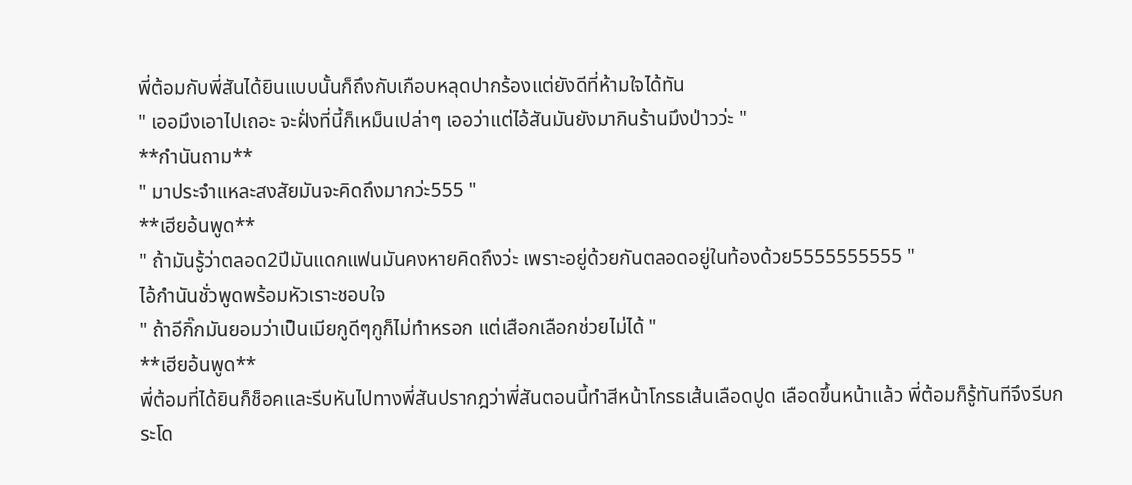พี่ต้อมกับพี่สันได้ยินแบบนั้นก็ถึงกับเกือบหลุดปากร้องแต่ยังดีที่ห้ามใจได้ทัน
" เออมึงเอาไปเถอะ จะฝั่งที่นี้ก็เหม็นเปล่าๆ เออว่าแต่ไอ้สันมันยังมากินร้านมึงป่าวว่ะ "
**กำนันถาม**
" มาประจำแหละสงสัยมันจะคิดถึงมากว่ะ555 "
**เฮียอ้นพูด**
" ถ้ามันรู้ว่าตลอด2ปีมันแดกแฟนมันคงหายคิดถึงว่ะ เพราะอยู่ด้วยกันตลอดอยู่ในท้องด้วย5555555555 "
ไอ้กำนันชั่วพูดพร้อมหัวเราะชอบใจ
" ถ้าอีกิ๊กมันยอมว่าเป็นเมียกูดีๆกูก็ไม่ทำหรอก แต่เสือกเลือกช่วยไม่ได้ "
**เฮียอ้นพูด**
พี่ต้อมที่ได้ยินก็ช็อคและรีบหันไปทางพี่สันปรากฎว่าพี่สันตอนนี้ทำสีหน้าโกรธเส้นเลือดปูด เลือดขึ้นหน้าแล้ว พี่ต้อมก็รู้ทันทีจึงรีบกระโด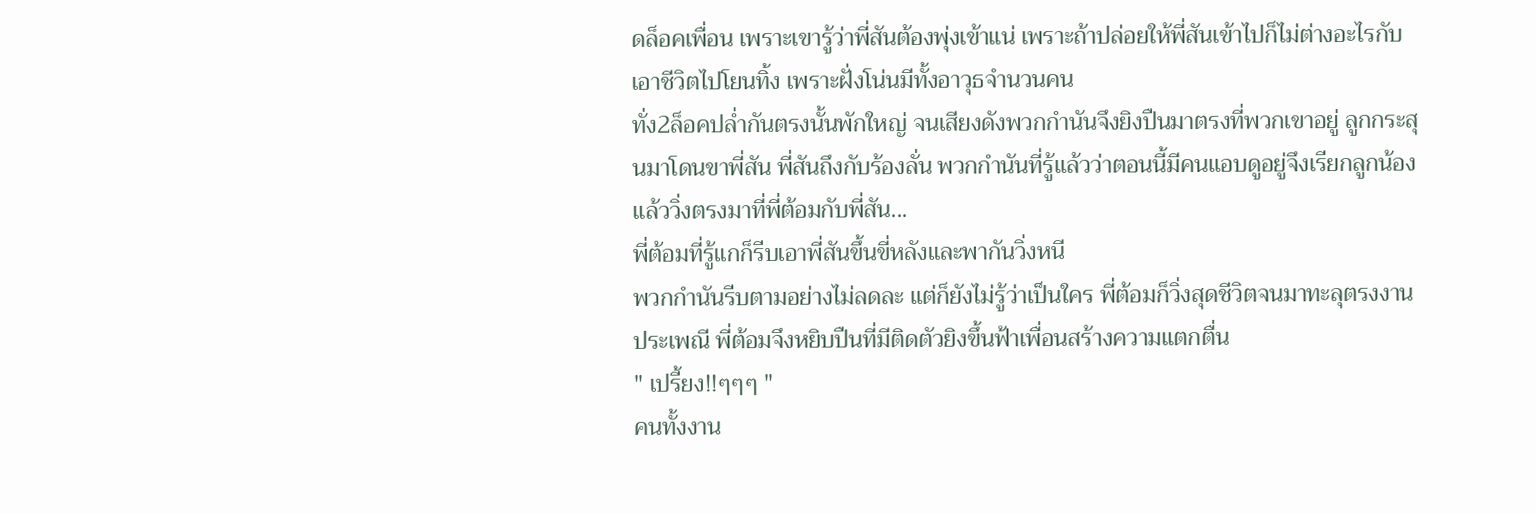ดล็อคเพื่อน เพราะเขารู้ว่าพี่สันต้องพุ่งเข้าแน่ เพราะถ้าปล่อยให้พี่สันเข้าไปก็ไม่ต่างอะไรกับเอาชีวิตไปโยนทิ้ง เพราะฝั่งโน่นมีทั้งอาวุธจำนวนคน
ทั่ง2ล็อคปล่ำกันตรงนั้นพักใหญ่ จนเสียงดังพวกกำนันจึงยิงปืนมาตรงที่พวกเขาอยู่ ลูกกระสุนมาโดนขาพี่สัน พี่สันถึงกับร้องลั่น พวกกำนันที่รู้แล้วว่าตอนนี้มีคนแอบดูอยู่จึงเรียกลูกน้องแล้ววิ่งตรงมาที่พี่ต้อมกับพี่สัน...
พี่ต้อมที่รู้แกก็รีบเอาพี่สันขึ้นขี่หลังและพากันวิ่งหนี
พวกกำนันรีบตามอย่างไม่ลดละ แต่ก็ยังไม่รู้ว่าเป็นใคร พี่ต้อมก็วิ่งสุดชีวิตจนมาทะลุตรงงานประเพณี พี่ต้อมจึงหยิบปืนที่มีติดตัวยิงขึ้นฟ้าเพื่อนสร้างความแตกตื่น
" เปรี้ยง!!ๆๆๆ "
คนทั้งงาน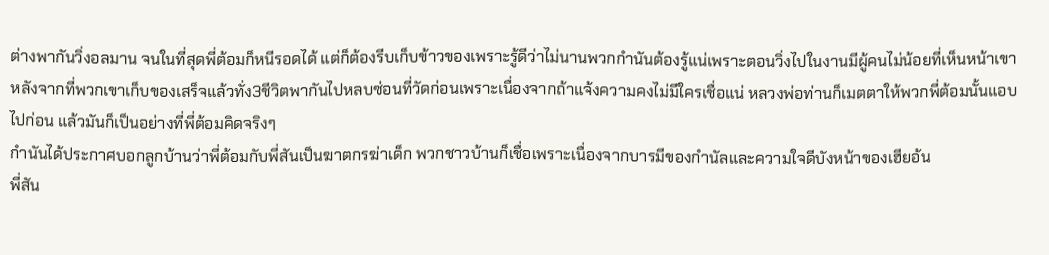ต่างพากันวิ่งอลมาน จนในที่สุดพี่ต้อมก็หนีรอดได้ แต่ก็ต้องรีบเก็บข้าวของเพราะรู้ดีว่าไม่นานพวกกำนันต้องรู้แน่เพราะตอนวิ่งไปในงานมีผู้คนไม่น้อยที่เห็นหน้าเขา หลังจากที่พวกเขาเก็บของเสร็จแล้วทั่ง3ชีวิตพากันไปหลบซ่อนที่วัดก่อนเพราะเนื่องจากถ้าแจ้งความคงไม่มีใครเชื่อแน่ หลวงพ่อท่านก็เมตตาให้พวกพี่ต้อมนั้นแอบไปก่อน แล้วมันก็เป็นอย่างที่พี่ต้อมคิดจริงๆ
กำนันได้ประกาศบอกลูกบ้านว่าพี่ต้อมกับพี่สันเป็นฆาตกรฆ่าเด็ก พวกชาวบ้านก็เชื่อเพราะเนื่องจากบารมีของกำนัลและความใจดีบังหน้าของเฮียอ้น
พี่สัน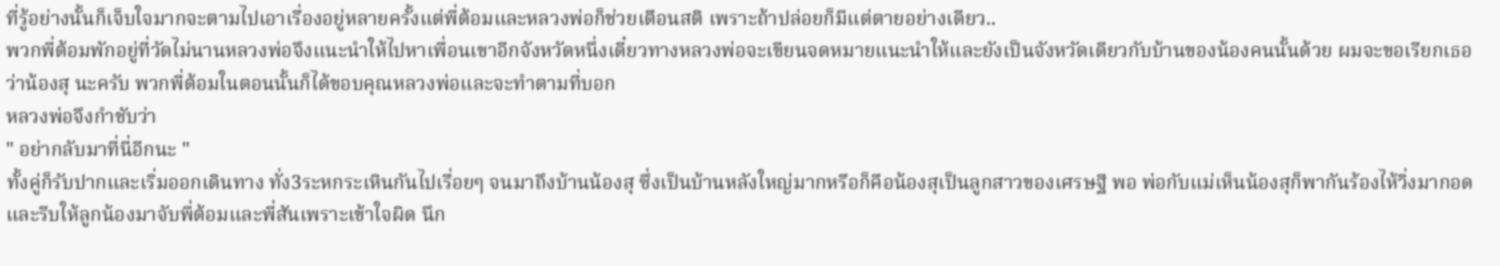ที่รู้อย่างนั้นก็เจ็บใจมากจะตามไปเอาเรื่องอยู่หลายครั้งแต่พี่ต้อมและหลวงพ่อก็ช่วยเตือนสติ เพราะถ้าปล่อยก็มีแต่ตายอย่างเดียว..
พวกพี่ต้อมพักอยู่ที่วัดไม่นานหลวงพ่อจึงแนะนำให้ไปหาเพื่อนเขาอีกจังหวัดหนึ่งเดี๋ยวทางหลวงพ่อจะเขียนจดหมายแนะนำให้และยังเป็นจังหวัดเดียวกับบ้านของน้องคนนั้นด้วย ผมจะขอเรียกเธอว่าน้องสุ นะครับ พวกพี่ต้อมในตอนนั้นก็ได้ขอบคุณหลวงพ่อและจะทำตามที่บอก
หลวงพ่อจึงกำชับว่า
" อย่ากลับมาที่นี่อีกนะ "
ทั้งคู่ก็รับปากและเริ่มออกเดินทาง ทั่ง3ระหกระเหินกันไปเรื่อยๆ จนมาถึงบ้านน้องสุ ซึ่งเป็นบ้านหลังใหญ่มากหรือก็คือน้องสุเป็นลูกสาวของเศรษฐี พอ พ่อกับแม่เห็นน้องสุก็พากันร้องไห้วิ่งมากอด และรีบให้ลูกน้องมาจับพี่ต้อมและพี่สันเพราะเข้าใจผิด นึก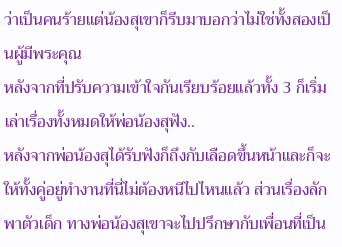ว่าเป็นคนร้ายแต่น้องสุเขาก็รีบมาบอกว่าไม่ใช่ทั้งสองเป็นผู้มีพระคุณ
หลังจากที่ปรับความเข้าใจกันเรียบร้อยแล้วทั้ง 3 ก็เริ่มเล่าเรื่องทั้งหมดให้พ่อน้องสุฟัง..
หลังจากพ่อน้องสุได้รับฟังก็ถึงกับเลือดขึ้นหน้าและก็จะให้ทั้งคู่อยู่ทำงานที่นี่ไม่ต้องหนีไปไหนแล้ว ส่วนเรื่องลักพาตัวเด็ก ทางพ่อน้องสุเขาจะไปปรึกษากับเพื่อนที่เป็น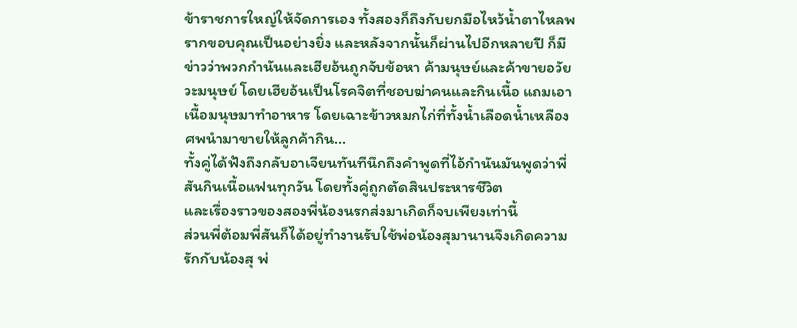ข้าราชการใหญ่ให้จัดการเอง ทั้งสองก็ถึงกับยกมือไหว้น้ำตาไหลพรากขอบคุณเป็นอย่างยิ่ง และหลังจากนั้นก็ผ่านไปอีกหลายปี ก็มีข่าวว่าพวกกำนันและเฮียอ้นถูกจับข้อหา ค้ามนุษย์และค้าขายอวัยวะมนุษย์ โดยเฮียอ้นเป็นโรคจิตที่ชอบฆ่าคนและกินเนื้อ แถมเอาเนื้อมนุษมาทำอาหาร โดยเฉาะข้าวหมกไก่ที่ทั้งน้ำเลือดน้ำเหลืองศพนำมาขายให้ลูกค้ากิน...
ทั้งคู่ได้ฟังถึงกลับอาเจียนทันทีนึกถึงคำพูดที่ไอ้กำนันมันพูดว่าพี่สันกินเนื้อแฟนทุกวัน โดยทั้งคู่ถูกตัดสินประหารชีวิต
และเรื่องราวของสองพี่น้องนรกส่งมาเกิดก็จบเพียงเท่านี้
ส่วนพี่ต้อมพี่สันก็ได้อยู่ทำงานรับใช้พ่อน้องสุมานานจึงเกิดความรักกับน้องสุ พ่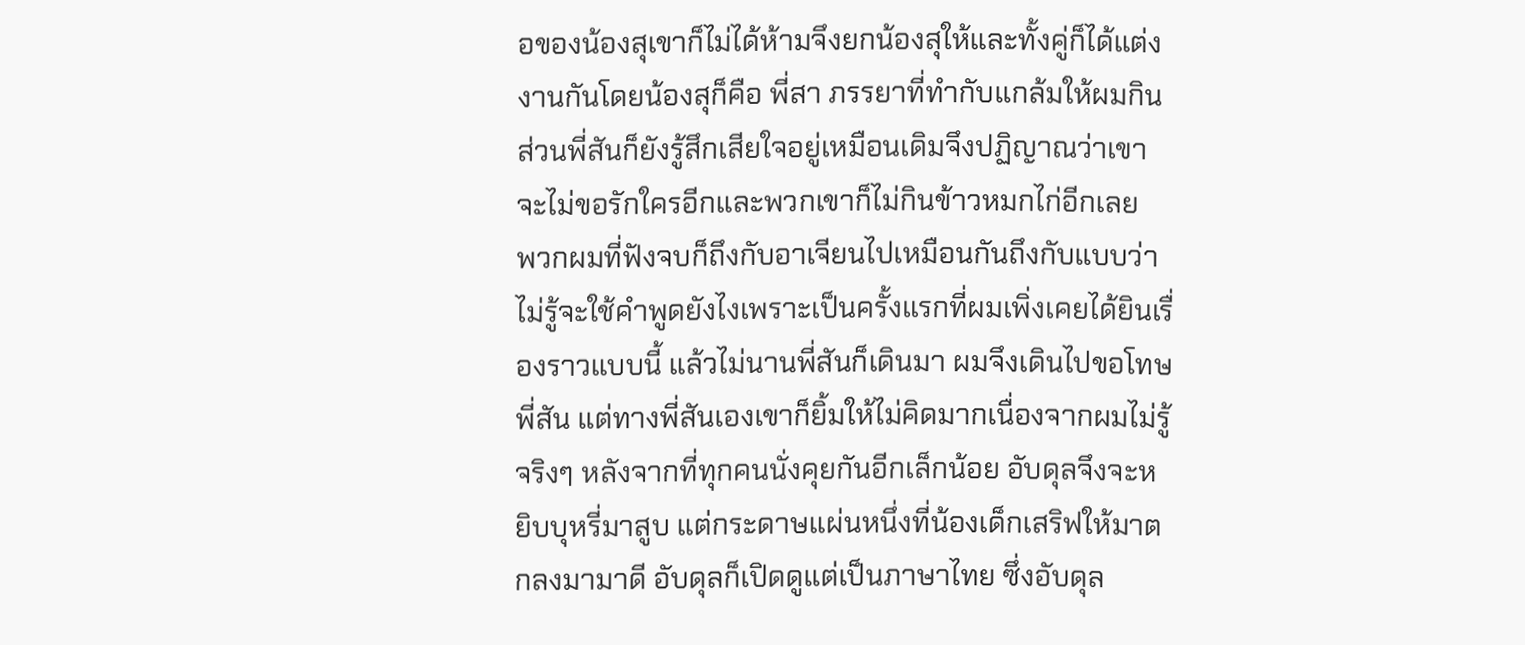อของน้องสุเขาก็ไม่ได้ห้ามจึงยกน้องสุให้และทั้งคู่ก็ได้แต่งงานกันโดยน้องสุก็คือ พี่สา ภรรยาที่ทำกับแกล้มให้ผมกิน ส่วนพี่สันก็ยังรู้สึกเสียใจอยู่เหมือนเดิมจึงปฏิญาณว่าเขาจะไม่ขอรักใครอีกและพวกเขาก็ไม่กินข้าวหมกไก่อีกเลย
พวกผมที่ฟังจบก็ถึงกับอาเจียนไปเหมือนกันถึงกับแบบว่าไม่รู้จะใช้คำพูดยังไงเพราะเป็นครั้งแรกที่ผมเพิ่งเคยได้ยินเรื่องราวแบบนี้ แล้วไม่นานพี่สันก็เดินมา ผมจึงเดินไปขอโทษพี่สัน แต่ทางพี่สันเองเขาก็ยิ้มให้ไม่คิดมากเนื่องจากผมไม่รู้จริงๆ หลังจากที่ทุกคนนั่งคุยกันอีกเล็กน้อย อับดุลจึงจะหยิบบุหรี่มาสูบ แต่กระดาษแผ่นหนึ่งที่น้องเด็กเสริฟให้มาตกลงมามาดี อับดุลก็เปิดดูแต่เป็นภาษาไทย ซึ่งอับดุล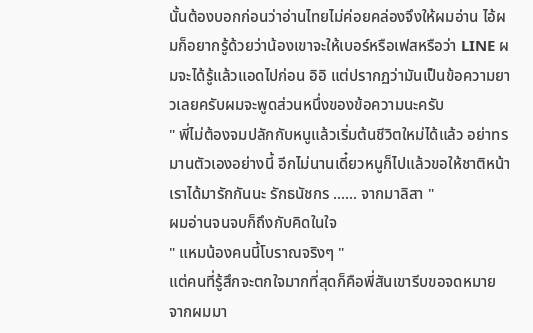นั้นต้องบอกก่อนว่าอ่านไทยไม่ค่อยคล่องจึงให้ผมอ่าน ไอ้ผมก็อยากรู้ด้วยว่าน้องเขาจะให้เบอร์หรือเฟสหรือว่า LINE ผมจะได้รู้แล้วแอดไปก่อน อิอิ แต่ปรากฏว่ามันเป็นข้อความยาวเลยครับผมจะพูดส่วนหนึ่งของข้อความนะครับ
" พี่ไม่ต้องจมปลักกับหนูแล้วเริ่มต้นชีวิตใหม่ได้แล้ว อย่าทรมานตัวเองอย่างนี้ อีกไม่นานเดี๋ยวหนูก็ไปแล้วขอให้ชาติหน้าเราได้มารักกันนะ รักธนัชกร ...... จากมาลิสา "
ผมอ่านจนจบก็ถึงกับคิดในใจ
" แหมน้องคนนี้โบราณจริงๆ "
แต่คนที่รู้สึกจะตกใจมากที่สุดก็คือพี่สันเขารีบขอจดหมาย จากผมมา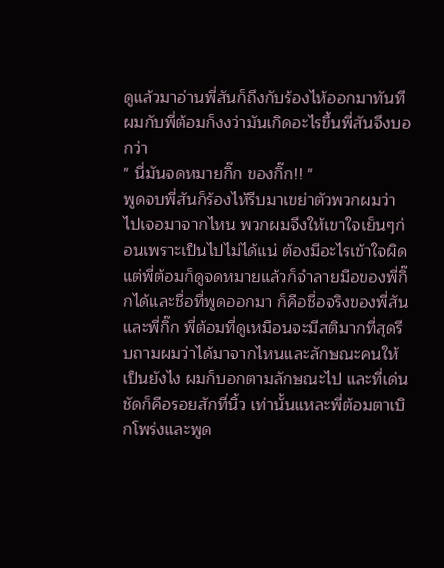ดูแล้วมาอ่านพี่สันก็ถึงกับร้องไห้ออกมาทันที ผมกับพี่ต้อมก็งงว่ามันเกิดอะไรขึ้นพี่สันจึงบอกว่า
" นี่มันจดหมายกิ๊ก ของกิ๊ก!! "
พูดจบพี่สันก็ร้องไห้รีบมาเขย่าตัวพวกผมว่าไปเจอมาจากไหน พวกผมจึงให้เขาใจเย็นๆก่อนเพราะเป็นไปไม่ได้แน่ ต้องมีอะไรเข้าใจผิดแต่พี่ต้อมก็ดูจดหมายแล้วก็จำลายมือของพี่กิ๊กได้และชื่อที่พูดออกมา ก็คือชื่อจริงของพี่สันและพี่กิ๊ก พี่ต้อมที่ดูเหมือนจะมีสติมากที่สุดรีบถามผมว่าได้มาจากไหนและลักษณะคนให้เป็นยังไง ผมก็บอกตามลักษณะไป และที่เด่นชัดก็คือรอยสักที่นิ้ว เท่านั้นแหละพี่ต้อมตาเบิกโพร่งและพูด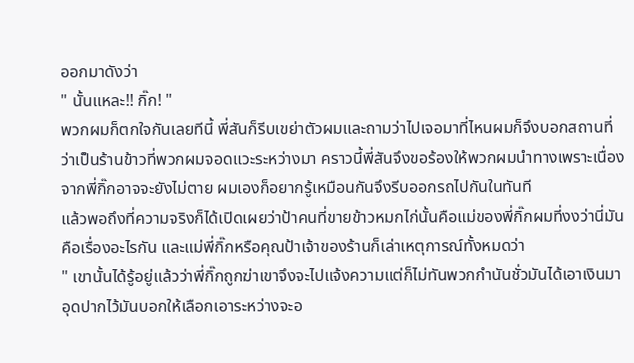ออกมาดังว่า
" นั้นแหละ!! กิ๊ก! "
พวกผมก็ตกใจกันเลยทีนี้ พี่สันก็รีบเขย่าตัวผมและถามว่าไปเจอมาที่ไหนผมก็จึงบอกสถานที่ว่าเป็นร้านข้าวที่พวกผมจอดแวะระหว่างมา คราวนี้พี่สันจึงขอร้องให้พวกผมนำทางเพราะเนื่องจากพี่กิ๊กอาจจะยังไม่ตาย ผมเองก็อยากรู้เหมือนกันจึงรีบออกรถไปกันในทันที
แล้วพอถึงที่ความจริงก็ได้เปิดเผยว่าป้าคนที่ขายข้าวหมกไก่นั้นคือแม่ของพี่กิ๊กผมที่งงว่านี่มันคือเรื่องอะไรกัน และแม่พี่กิ๊กหรือคุณป้าเจ้าของร้านก็เล่าเหตุการณ์ทั้งหมดว่า
" เขานั้นได้รู้อยู่แล้วว่าพี่กิ๊กถูกฆ่าเขาจึงจะไปแจ้งความแต่ก็ไม่ทันพวกกำนันชั่วมันได้เอาเงินมาอุดปากไว้มันบอกให้เลือกเอาระหว่างจะอ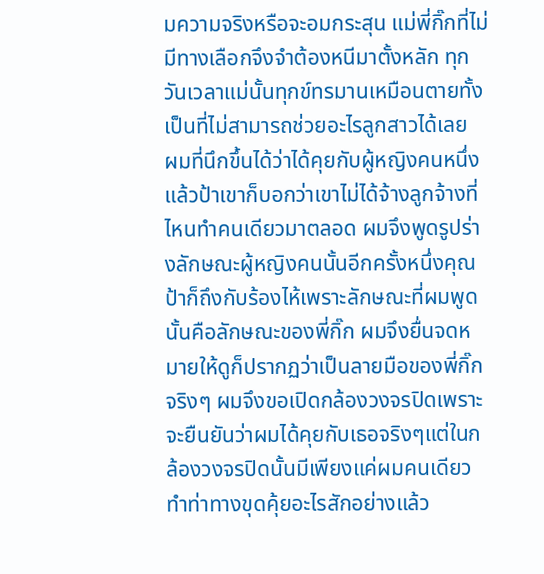มความจริงหรือจะอมกระสุน แม่พี่กิ๊กที่ไม่มีทางเลือกจึงจำต้องหนีมาตั้งหลัก ทุกวันเวลาแม่นั้นทุกข์ทรมานเหมือนตายทั้งเป็นที่ไม่สามารถช่วยอะไรลูกสาวได้เลย
ผมที่นึกขึ้นได้ว่าได้คุยกับผู้หญิงคนหนึ่งแล้วป้าเขาก็บอกว่าเขาไม่ได้จ้างลูกจ้างที่ไหนทำคนเดียวมาตลอด ผมจึงพูดรูปร่างลักษณะผู้หญิงคนนั้นอีกครั้งหนึ่งคุณป้าก็ถึงกับร้องไห้เพราะลักษณะที่ผมพูดนั้นคือลักษณะของพี่กิ๊ก ผมจึงยื่นจดหมายให้ดูก็ปรากฏว่าเป็นลายมือของพี่กิ๊กจริงๆ ผมจึงขอเปิดกล้องวงจรปิดเพราะจะยืนยันว่าผมได้คุยกับเธอจริงๆแต่ในกล้องวงจรปิดนั้นมีเพียงแค่ผมคนเดียวทำท่าทางขุดคุ้ยอะไรสักอย่างแล้ว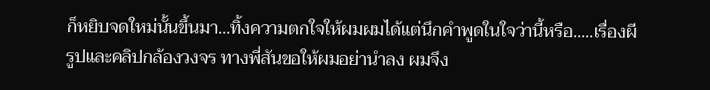ก็หยิบจดใหม่นั้นขึ้นมา...ทิ้งความตกใจให้ผมผมได้แต่นึกคำพูดในใจว่านี้หรือ.....เรื่องผี
รูปและคลิปกล้องวงจร ทางพี่สันขอให้ผมอย่านำลง ผมจึง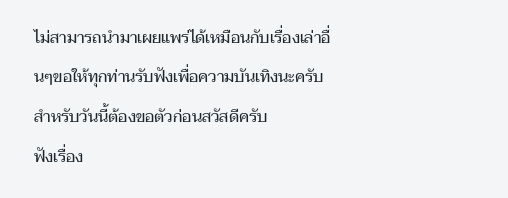ไม่สามารถนำมาเผยแพร่ได้เหมือนกับเรื่องเล่าอื่นๆขอให้ทุกท่านรับฟังเพื่อความบันเทิงนะครับสำหรับวันนี้ต้องขอตัวก่อนสวัสดีครับ
ฟังเรื่อง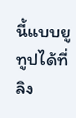นี้แบบยูทูปได้ที่ลิง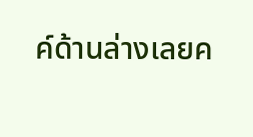ค์ด้านล่างเลยค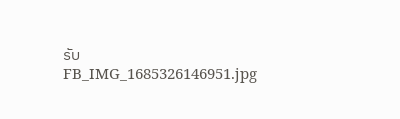รับ
FB_IMG_1685326146951.jpg